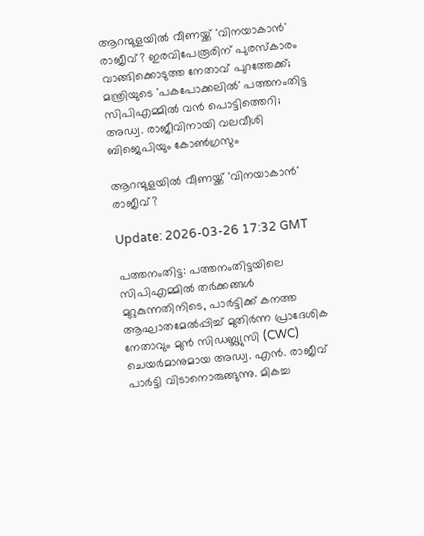ആറന്മുളയില്‍ വീണയ്ക്ക് 'വിനയാകാന്‍' രാജീവ്? ഇരവിപേരൂരിന് പുരസ്‌കാരം വാങ്ങിക്കൊടുത്ത നേതാവ് പുറത്തേക്ക്; മന്ത്രിയുടെ 'പകപോക്കലില്‍' പത്തനംതിട്ട സിപിഎമ്മില്‍ വന്‍ പൊട്ടിത്തെറി; അഡ്വ. രാജീവിനായി വലവീശി ബിജെപിയും കോണ്‍ഗ്രസും

ആറന്മുളയില്‍ വീണയ്ക്ക് 'വിനയാകാന്‍' രാജീവ്?

Update: 2026-03-26 17:32 GMT

പത്തനംതിട്ട: പത്തനംതിട്ടയിലെ സിപിഎമ്മില്‍ തര്‍ക്കങ്ങള്‍ മുറുകുന്നതിനിടെ, പാര്‍ട്ടിക്ക് കനത്ത ആഘാതമേല്‍പ്പിച്ച് മുതിര്‍ന്ന പ്രാദേശിക നേതാവും മുന്‍ സിഡബ്ല്യുസി (CWC) ചെയര്‍മാനുമായ അഡ്വ. എന്‍. രാജീവ് പാര്‍ട്ടി വിടാനൊരുങ്ങുന്നു. മികച്ച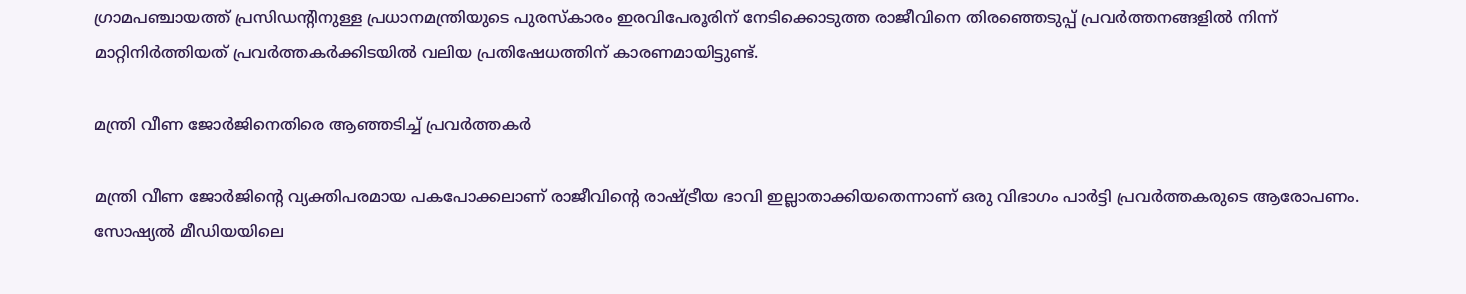ഗ്രാമപഞ്ചായത്ത് പ്രസിഡന്റിനുള്ള പ്രധാനമന്ത്രിയുടെ പുരസ്‌കാരം ഇരവിപേരൂരിന് നേടിക്കൊടുത്ത രാജീവിനെ തിരഞ്ഞെടുപ്പ് പ്രവര്‍ത്തനങ്ങളില്‍ നിന്ന് മാറ്റിനിര്‍ത്തിയത് പ്രവര്‍ത്തകര്‍ക്കിടയില്‍ വലിയ പ്രതിഷേധത്തിന് കാരണമായിട്ടുണ്ട്.

മന്ത്രി വീണ ജോര്‍ജിനെതിരെ ആഞ്ഞടിച്ച് പ്രവര്‍ത്തകര്‍

മന്ത്രി വീണ ജോര്‍ജിന്റെ വ്യക്തിപരമായ പകപോക്കലാണ് രാജീവിന്റെ രാഷ്ട്രീയ ഭാവി ഇല്ലാതാക്കിയതെന്നാണ് ഒരു വിഭാഗം പാര്‍ട്ടി പ്രവര്‍ത്തകരുടെ ആരോപണം. സോഷ്യല്‍ മീഡിയയിലെ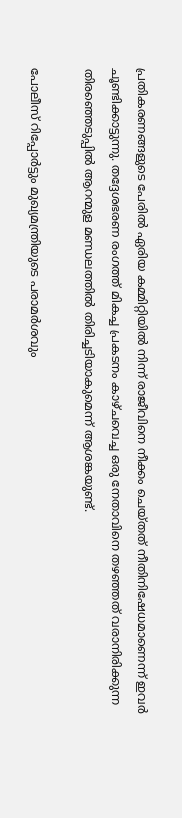പ്രതികരണങ്ങളുടെ പേരില്‍ ഏരിയ കമ്മിറ്റിയില്‍ നിന്ന് രാജീവിനെ നീക്കം ചെയ്തത് നീതിനിഷേധമാണെന്ന് ഇവര്‍ ചൂണ്ടിക്കാട്ടുന്നു. തദ്ദേശഭരണ രംഗത്ത് മികച്ച പ്രകടനം കാഴ്ചവെച്ച ഒരു നേതാവിനെ തഴഞ്ഞത് വരാനിരിക്കുന്ന തിരഞ്ഞെടുപ്പില്‍ ആറന്മുള മണ്ഡലത്തില്‍ തിരിച്ചടിയാകുമെന്ന് ആശങ്കയുണ്ട്.

പോലീസ് റിപ്പോര്‍ട്ടും മുഖ്യമന്ത്രിയുടെ പരാമര്‍ശവും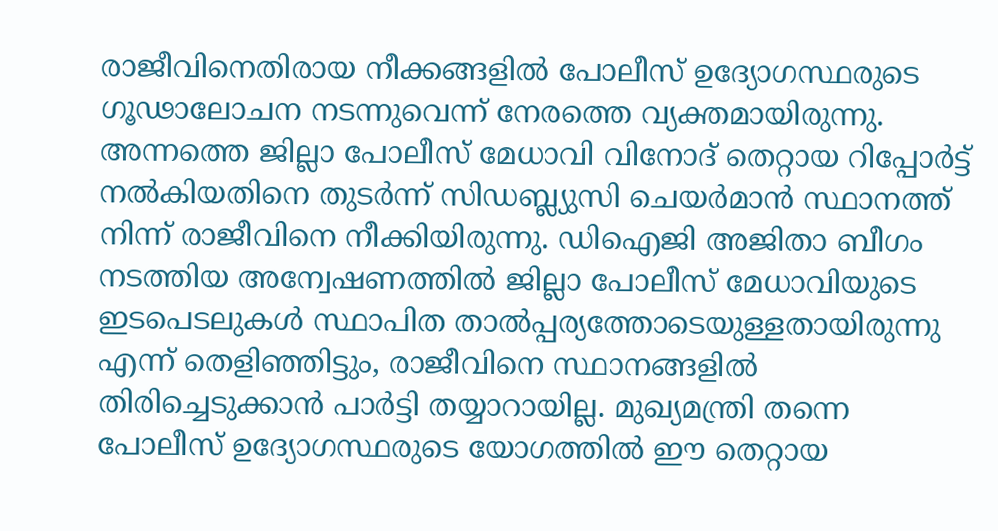രാജീവിനെതിരായ നീക്കങ്ങളില്‍ പോലീസ് ഉദ്യോഗസ്ഥരുടെ ഗൂഢാലോചന നടന്നുവെന്ന് നേരത്തെ വ്യക്തമായിരുന്നു. അന്നത്തെ ജില്ലാ പോലീസ് മേധാവി വിനോദ് തെറ്റായ റിപ്പോര്‍ട്ട് നല്‍കിയതിനെ തുടര്‍ന്ന് സിഡബ്ല്യുസി ചെയര്‍മാന്‍ സ്ഥാനത്ത് നിന്ന് രാജീവിനെ നീക്കിയിരുന്നു. ഡിഐജി അജിതാ ബീഗം നടത്തിയ അന്വേഷണത്തില്‍ ജില്ലാ പോലീസ് മേധാവിയുടെ ഇടപെടലുകള്‍ സ്ഥാപിത താല്‍പ്പര്യത്തോടെയുള്ളതായിരുന്നു എന്ന് തെളിഞ്ഞിട്ടും, രാജീവിനെ സ്ഥാനങ്ങളില്‍ തിരിച്ചെടുക്കാന്‍ പാര്‍ട്ടി തയ്യാറായില്ല. മുഖ്യമന്ത്രി തന്നെ പോലീസ് ഉദ്യോഗസ്ഥരുടെ യോഗത്തില്‍ ഈ തെറ്റായ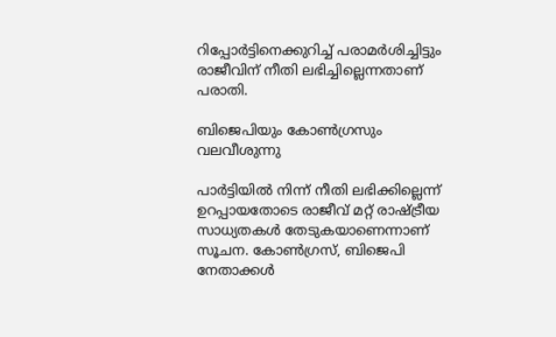റിപ്പോര്‍ട്ടിനെക്കുറിച്ച് പരാമര്‍ശിച്ചിട്ടും രാജീവിന് നീതി ലഭിച്ചില്ലെന്നതാണ് പരാതി.

ബിജെപിയും കോണ്‍ഗ്രസും വലവീശുന്നു

പാര്‍ട്ടിയില്‍ നിന്ന് നീതി ലഭിക്കില്ലെന്ന് ഉറപ്പായതോടെ രാജീവ് മറ്റ് രാഷ്ട്രീയ സാധ്യതകള്‍ തേടുകയാണെന്നാണ് സൂചന. കോണ്‍ഗ്രസ്, ബിജെപി നേതാക്കള്‍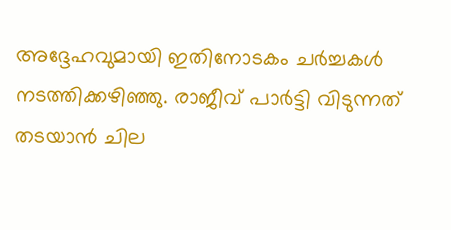അദ്ദേഹവുമായി ഇതിനോടകം ചര്‍ച്ചകള്‍ നടത്തിക്കഴിഞ്ഞു. രാജീവ് പാര്‍ട്ടി വിടുന്നത് തടയാന്‍ ചില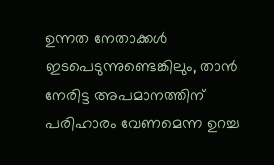ഉന്നത നേതാക്കള്‍ ഇടപെടുന്നുണ്ടെങ്കിലും, താന്‍ നേരിട്ട അപമാനത്തിന് പരിഹാരം വേണമെന്ന ഉറച്ച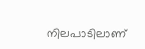നിലപാടിലാണ്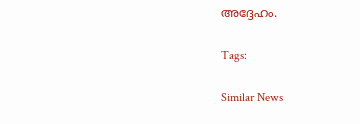അദ്ദേഹം.

Tags:

Similar News